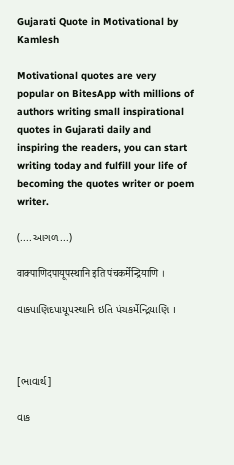Gujarati Quote in Motivational by Kamlesh

Motivational quotes are very popular on BitesApp with millions of authors writing small inspirational quotes in Gujarati daily and inspiring the readers, you can start writing today and fulfill your life of becoming the quotes writer or poem writer.

(....આગળ...)

वाक्पाणिदपायूपस्थानि इति पंचकर्मेन्द्रियाणि ।

વાક્પાણિદપાયૂપસ્થાનિ ઇતિ પંચકર્મેન્દ્રિયાણિ ।



[ભાવાર્થ]

વાક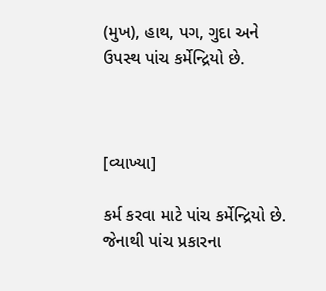(મુખ), હાથ, પગ, ગુદા અને ઉપસ્થ પાંચ કર્મેન્દ્રિયો છે.



[વ્યાખ્યા]

કર્મ કરવા માટે પાંચ કર્મેન્દ્રિયો છે. જેનાથી પાંચ પ્રકારના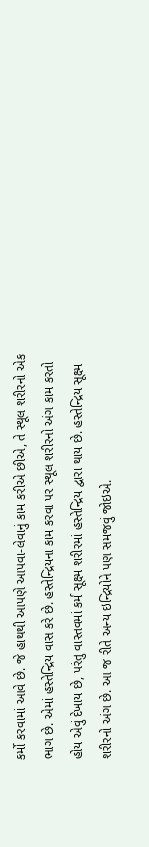કર્મો કરવામાં આવે છે. જે હાથથી આપણે આપવા-લેવાનું કામ કરીએ છીએ, તે સ્થૂલ શરીરનો એક ભાગ છે. એમાં હસ્તેન્દ્રિય વાસ કરે છે. હસ્તેન્દ્રિયના કામ કરવા પર સ્થૂલ શરીરનો અંગ કામ કરતો હોય એવું દેખાય છે, પરંતુ વાસ્તવમાં કર્મ સૂક્ષ્મ શરીરમાં હસ્તેન્દ્રિય દ્વારા થાય છે. હસ્તેન્દ્રિય સૂક્ષ્મ શરીરનો અંગ છે. આ જ રીતે અન્ય ઇન્દ્રિયોને પણ સમજવું જોઇએ.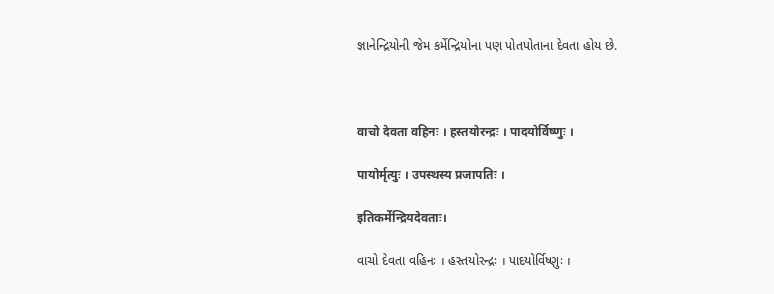જ્ઞાનેન્દ્રિયોની જેમ કર્મેન્દ્રિયોના પણ પોતપોતાના દેવતા હોય છે.



वाचो देवता वहिनः । हस्तयोरन्द्रः । पादयोर्विष्णुः ।

पायोर्मृत्युः । उपस्थस्य प्रजापतिः ।

इतिकर्मेन्द्रियदेवताः।

વાચો દેવતા વહિનઃ । હસ્તયોરન્દ્રઃ । પાદયોર્વિષ્ણુઃ ।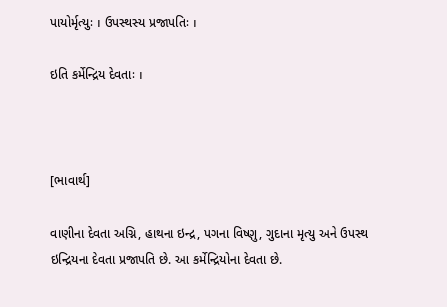પાયોર્મૃત્યુઃ । ઉપસ્થસ્ય પ્રજાપતિઃ ।

ઇતિ કર્મેન્દ્રિય દેવતાઃ ।



[ભાવાર્થ]

વાણીના દેવતા અગ્નિ, હાથના ઇન્દ્ર, પગના વિષ્ણુ, ગુદાના મૃત્યુ અને ઉપસ્થ ઇન્દ્રિયના દેવતા પ્રજાપતિ છે. આ કર્મેન્દ્રિયોના દેવતા છે.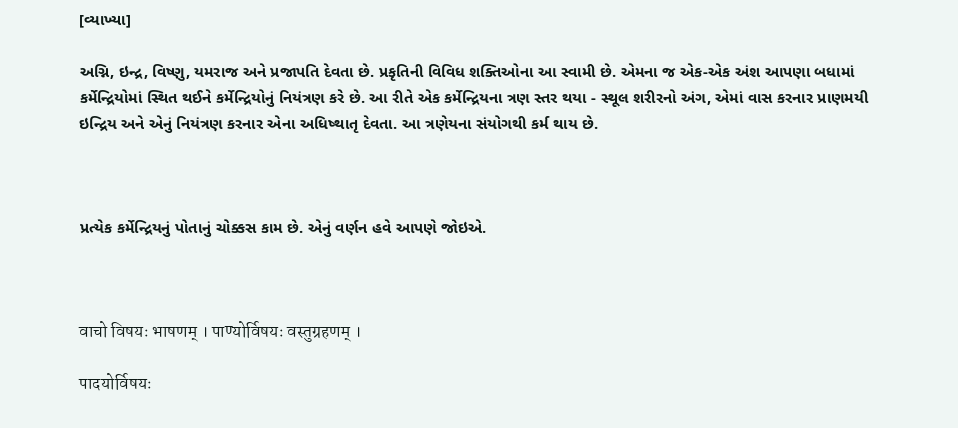[વ્યાખ્યા]

અગ્નિ, ઇન્દ્ર, વિષ્ણુ, યમરાજ અને પ્રજાપતિ દેવતા છે. પ્રકૃતિની વિવિધ શક્તિઓના આ સ્વામી છે. એમના જ એક-એક અંશ આપણા બધામાં કર્મેન્દ્રિયોમાં સ્થિત થઈને કર્મેન્દ્રિયોનું નિયંત્રણ કરે છે. આ રીતે એક કર્મેન્દ્રિયના ત્રણ સ્તર થયા - સ્થૂલ શરીરનો અંગ, એમાં વાસ કરનાર પ્રાણમયી ઇન્દ્રિય અને એનું નિયંત્રણ કરનાર એના અધિષ્થાતૃ દેવતા. આ ત્રણેયના સંયોગથી કર્મ થાય છે.



પ્રત્યેક કર્મેન્દ્રિયનું પોતાનું ચોક્કસ કામ છે. એનું વર્ણન હવે આપણે જોઇએ.



वाचो विषयः भाषणम् । पाण्योर्विषयः वस्तुग्रहणम् ।

पादयोर्विषयः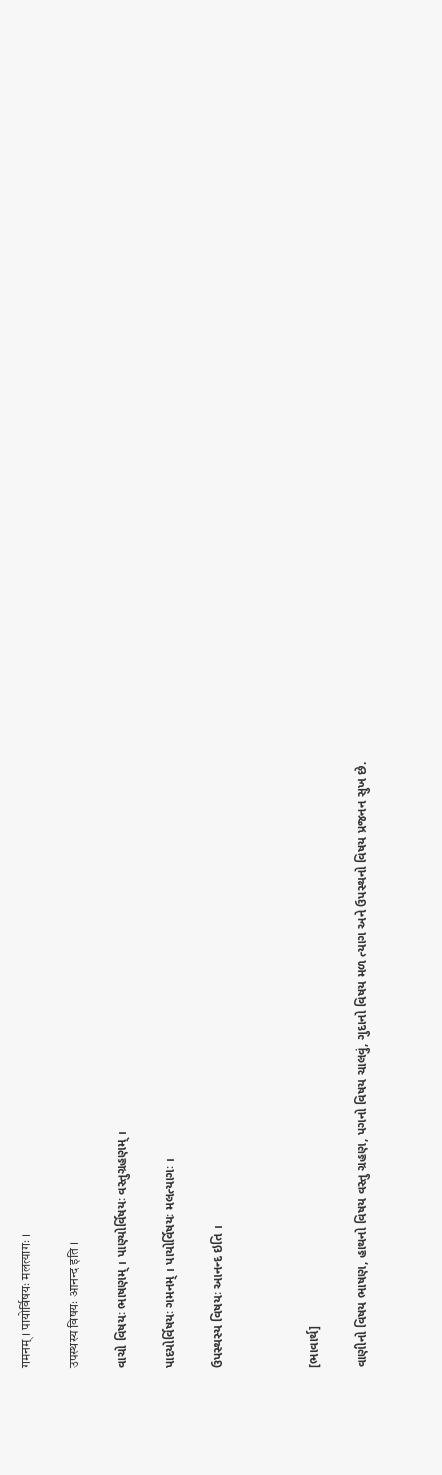गमनम् । पायोर्विषयः मलत्यागः ।

उपस्थस्य विषयः आनन्द इति ।

વાચો વિષયઃ ભાષણમ્ । પાણ્યોર્વિષયઃ વસ્તુગ્રહણમ્ ।

પાદયોર્વિષયઃ ગમનમ્ । પાયોર્વિષયઃ મલત્યાગઃ ।

ઉપસ્થસ્ય વિષયઃ આનન્દ ઇતિ ।



[ભાવાર્થ]

વાણીનો વિષય ભાષણ, હાથનો વિષય વસ્તુ ગ્રહણ, પગનો વિષય ચાલવું, ગુદાનો વિષય મળ ત્યાગ અને ઉપસ્થનો વિષય પ્રજનન સુખ છે.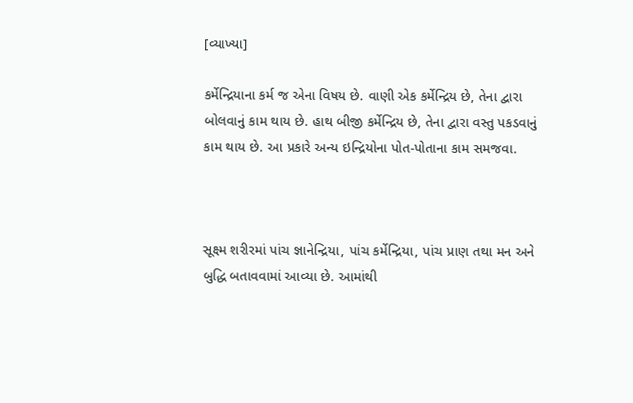[વ્યાખ્યા]

કર્મેન્દ્રિયાના કર્મ જ એના વિષય છે. વાણી એક કર્મેન્દ્રિય છે, તેના દ્વારા બોલવાનું કામ થાય છે. હાથ બીજી કર્મેન્દ્રિય છે, તેના દ્વારા વસ્તુ પકડવાનું કામ થાય છે. આ પ્રકારે અન્ય ઇન્દ્રિયોના પોત-પોતાના કામ સમજવા.



સૂક્ષ્મ શરીરમાં પાંચ જ્ઞાનેન્દ્રિયા, પાંચ કર્મેન્દ્રિયા, પાંચ પ્રાણ તથા મન અને બુદ્ધિ બતાવવામાં આવ્યા છે. આમાંથી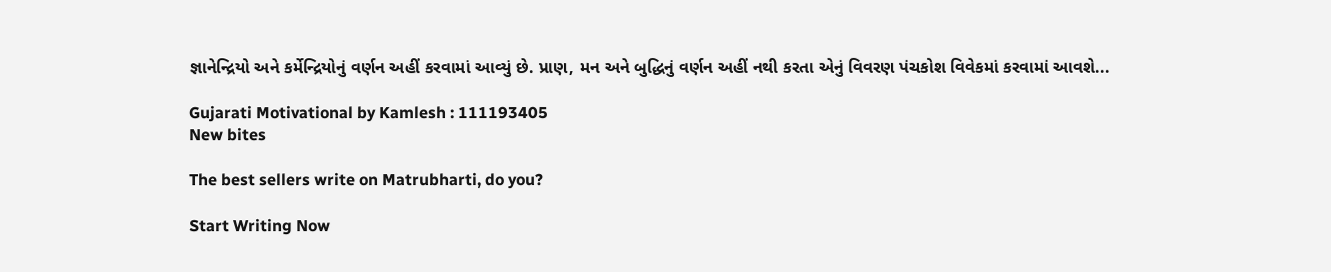જ્ઞાનેન્દ્રિયો અને કર્મેન્દ્રિયોનું વર્ણન અહીં કરવામાં આવ્યું છે. પ્રાણ, મન અને બુદ્ધિનું વર્ણન અહીં નથી કરતા એનું વિવરણ પંચકોશ વિવેકમાં કરવામાં આવશે...

Gujarati Motivational by Kamlesh : 111193405
New bites

The best sellers write on Matrubharti, do you?

Start Writing Now